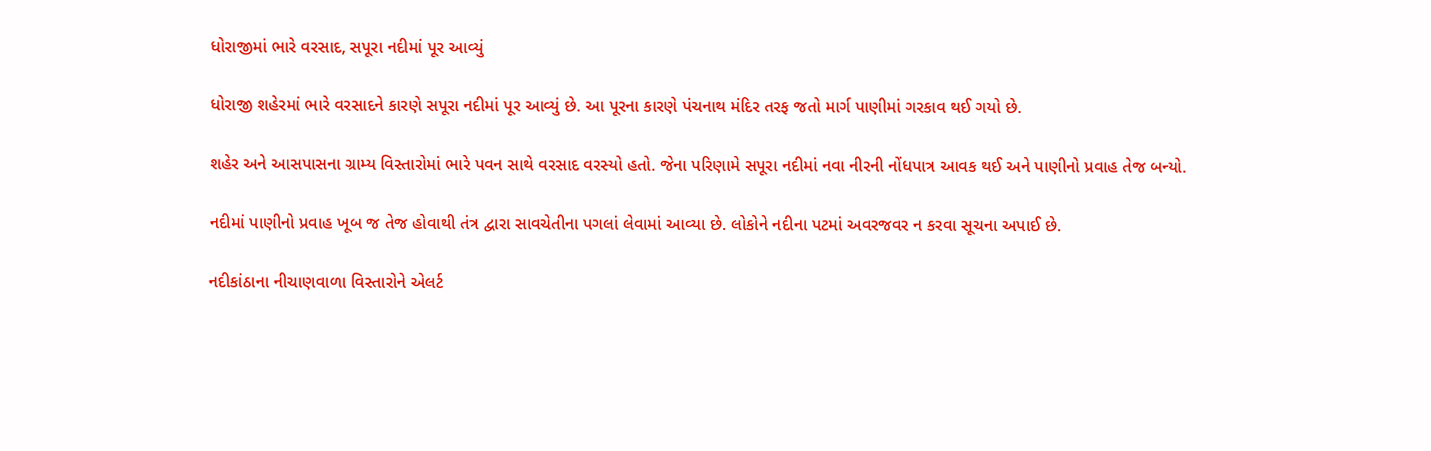ધોરાજીમાં ભારે વરસાદ, સપૂરા નદીમાં પૂર આવ્યું

ધોરાજી શહેરમાં ભારે વરસાદને કારણે સપૂરા નદીમાં પૂર આવ્યું છે. આ પૂરના કારણે પંચનાથ મંદિર તરફ જતો માર્ગ પાણીમાં ગરકાવ થઈ ગયો છે.

શહેર અને આસપાસના ગ્રામ્ય વિસ્તારોમાં ભારે પવન સાથે વરસાદ વરસ્યો હતો. જેના પરિણામે સપૂરા નદીમાં નવા નીરની નોંધપાત્ર આવક થઈ અને પાણીનો પ્રવાહ તેજ બન્યો.

નદીમાં પાણીનો પ્રવાહ ખૂબ જ તેજ હોવાથી તંત્ર દ્વારા સાવચેતીના પગલાં લેવામાં આવ્યા છે. લોકોને નદીના પટમાં અવરજવર ન કરવા સૂચના અપાઈ છે.

નદીકાંઠાના નીચાણવાળા વિસ્તારોને એલર્ટ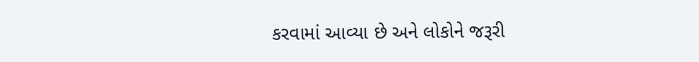કરવામાં આવ્યા છે અને લોકોને જરૂરી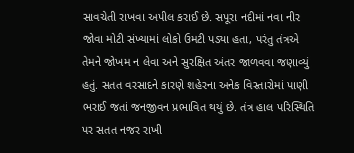સાવચેતી રાખવા અપીલ કરાઈ છે. સપૂરા નદીમાં નવા નીર જોવા મોટી સંખ્યામાં લોકો ઉમટી પડ્યા હતા, પરંતુ તંત્રએ તેમને જોખમ ન લેવા અને સુરક્ષિત અંતર જાળવવા જણાવ્યું હતું. સતત વરસાદને કારણે શહેરના અનેક વિસ્તારોમાં પાણી ભરાઈ જતાં જનજીવન પ્રભાવિત થયું છે. તંત્ર હાલ પરિસ્થિતિ પર સતત નજર રાખી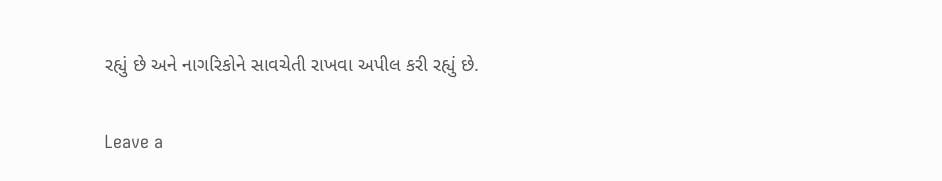રહ્યું છે અને નાગરિકોને સાવચેતી રાખવા અપીલ કરી રહ્યું છે.

Leave a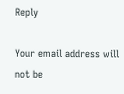Reply

Your email address will not be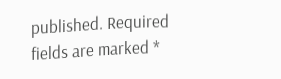published. Required fields are marked *